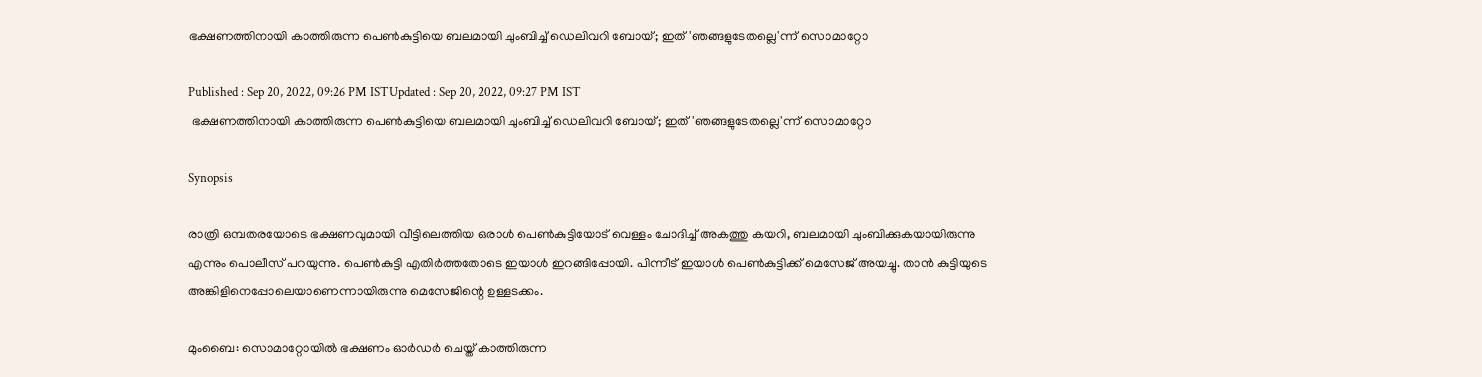ഭക്ഷണത്തിനായി കാത്തിരുന്ന പെൺകുട്ടിയെ ബലമായി ചുംബിച്ച് ഡെലിവറി ബോയ്; ഇത് 'ഞങ്ങളുടേതല്ലെ'ന്ന് സൊമാറ്റോ

Published : Sep 20, 2022, 09:26 PM ISTUpdated : Sep 20, 2022, 09:27 PM IST
 ഭക്ഷണത്തിനായി കാത്തിരുന്ന പെൺകുട്ടിയെ ബലമായി ചുംബിച്ച് ഡെലിവറി ബോയ്; ഇത് 'ഞങ്ങളുടേതല്ലെ'ന്ന് സൊമാറ്റോ

Synopsis

രാത്രി ഒമ്പതരയോടെ ഭക്ഷണവുമായി വീട്ടിലെത്തിയ ഒരാൾ പെൺകുട്ടിയോട് വെള്ളം ചോദിച്ച് അകത്തു കയറി, ബലമായി ചുംബിക്കുകയായിരുന്നു എന്നും പൊലീസ് പറയുന്നു. പെൺകുട്ടി എതിർത്തതോടെ ഇയാൾ ഇറങ്ങിപ്പോയി. പിന്നീട് ഇയാൾ പെൺകുട്ടിക്ക് മെസേജ് അയച്ചു. താൻ കുട്ടിയുടെ അങ്കിളിനെപ്പോലെയാണെന്നായിരുന്നു മെസേജിന്റെ ഉള്ളടക്കം.

മുംബൈ: സൊമാറ്റോയിൽ ഭക്ഷണം ഓർഡർ ചെയ്ത് കാത്തിരുന്ന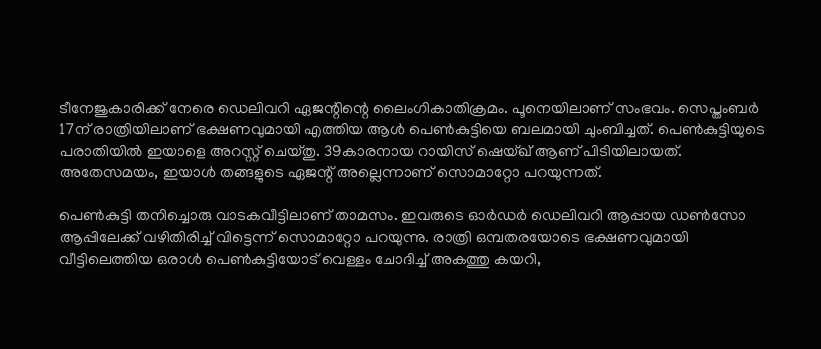ടീനേജുകാരിക്ക് നേരെ ഡെലിവറി ഏജന്റിന്റെ ലൈംഗികാതിക്രമം. പൂനെയിലാണ് സംഭവം. സെപ്തംബർ 17ന് രാത്രിയിലാണ് ഭക്ഷണവുമായി എത്തിയ ആൾ പെൺകുട്ടിയെ ബലമായി ചുംബിച്ചത്. പെൺകുട്ടിയു‌ടെ പരാതിയിൽ ഇയാളെ അറസ്റ്റ് ചെയ്തു. 39കാരനായ റായിസ് ഷെയ്ഖ് ആണ് പിടിയിലായത്. അതേസമയം, ഇയാൾ തങ്ങളുടെ ഏജന്റ് അല്ലെന്നാണ് സൊമാറ്റോ പറയുന്നത്.

പെൺകുട്ടി തനിച്ചൊരു വാടകവീട്ടിലാണ് താമസം. ഇവരുടെ ഓർഡർ ഡെലിവറി ആപ്പായ ഡൺസോ ആപ്പിലേക്ക് വഴിതിരിച്ച് വിട്ടെന്ന് സൊമാറ്റോ പറയുന്നു. രാത്രി ഒമ്പതരയോടെ ഭക്ഷണവുമായി വീട്ടിലെത്തിയ ഒരാൾ പെൺകുട്ടിയോട് വെള്ളം ചോദിച്ച് അകത്തു കയറി,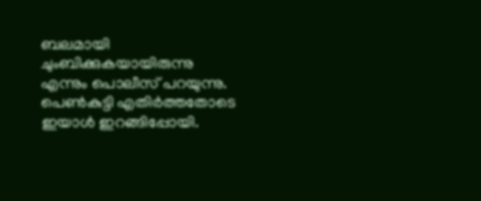ബലമായി ചുംബിക്കുകയായിരുന്നു എന്നും പൊലീസ് പറയുന്നു. പെൺകുട്ടി എതിർത്തതോടെ ഇയാൾ ഇറങ്ങിപ്പോയി.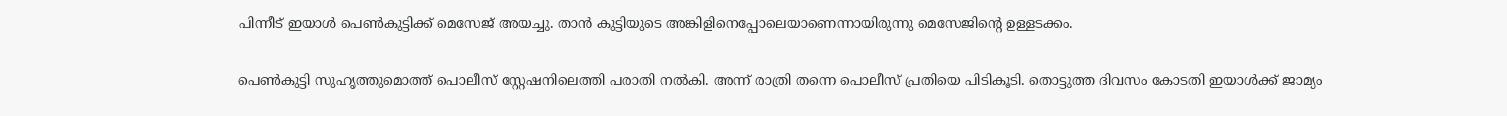പിന്നീട് ഇയാൾ പെൺകുട്ടിക്ക് മെസേജ് അയച്ചു. താൻ കുട്ടിയുടെ അങ്കിളിനെപ്പോലെയാണെന്നായിരുന്നു മെസേജിന്റെ ഉള്ളടക്കം.

പെൺകുട്ടി സുഹൃത്തുമൊത്ത് പൊലീസ് സ്റ്റേഷനിലെത്തി പരാതി നൽകി. അന്ന് രാത്രി തന്നെ പൊലീസ് പ്രതിയെ പിടികൂടി. തൊട്ടുത്ത ദിവസം കോടതി ഇയാൾക്ക് ജാമ്യം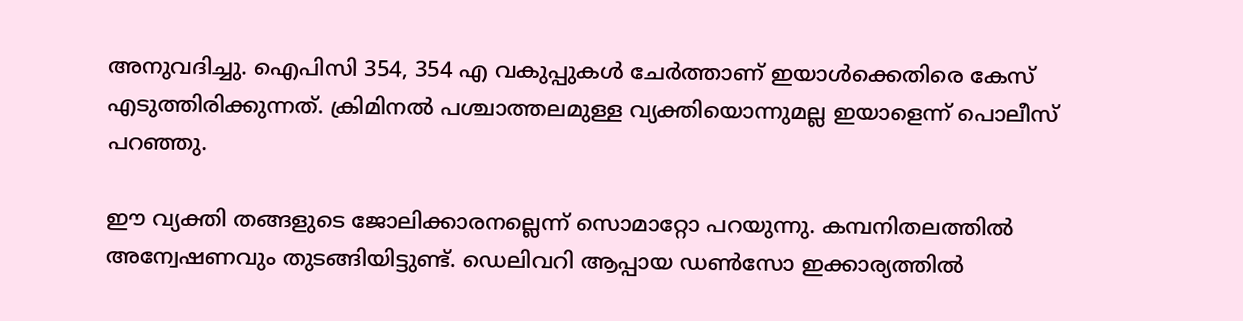അനുവദിച്ചു. ഐപിസി 354, 354 എ വകുപ്പുകൾ ചേർത്താണ് ഇയാൾക്കെതിരെ കേസ് എടുത്തിരിക്കുന്നത്. ക്രിമിനൽ പശ്ചാത്തലമുള്ള വ്യക്തിയൊന്നുമല്ല ഇയാളെന്ന് പൊലീസ് പറഞ്ഞു.

ഈ വ്യക്തി തങ്ങളുടെ ജോലിക്കാരനല്ലെന്ന് സൊമാറ്റോ പറയുന്നു. കമ്പനിതലത്തിൽ അന്വേഷണവും തുടങ്ങിയിട്ടുണ്ട്. ഡെലിവറി ആപ്പായ ഡൺസോ ഇക്കാര്യത്തിൽ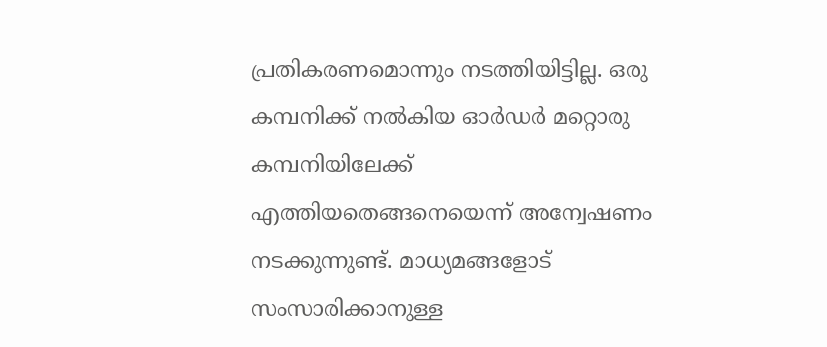പ്രതികരണമൊന്നും നടത്തിയിട്ടില്ല. ഒരു കമ്പനിക്ക് നൽകിയ ഓർഡർ മറ്റൊരു കമ്പനിയിലേക്ക് എത്തിയതെങ്ങനെയെന്ന് അന്വേഷണം നടക്കുന്നുണ്ട്. മാധ്യമങ്ങളോ‌ട് സംസാരിക്കാനുള്ള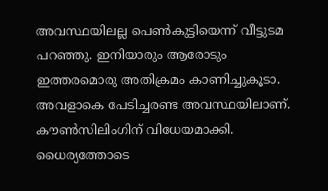അവസ്ഥയിലല്ല പെൺകുട്ടിയെന്ന് വീട്ടുടമ പറഞ്ഞു. ഇനിയാരും ആരോടും ഇത്തരമൊരു അതിക്രമം കാണിച്ചുകൂടാ. അവളാകെ പേടിച്ചരണ്ട അവസ്ഥയിലാണ്. കൗൺസിലിംഗിന് വിധേയമാക്കി. ധൈര്യത്തോടെ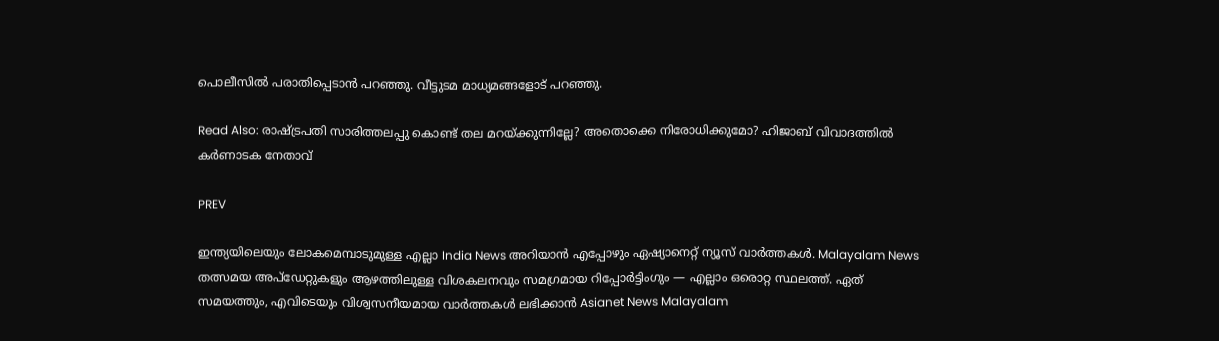പൊലീസിൽ പരാതിപ്പെടാൻ പറഞ്ഞു. വീട്ടുടമ മാധ്യമങ്ങളോട് പറഞ്ഞു.

Read Also: രാഷ്ട്രപതി സാരിത്തലപ്പു കൊണ്ട് തല മറയ്ക്കുന്നില്ലേ‌? അതൊക്കെ നിരോധിക്കുമോ? ഹിജാബ് വിവാദത്തിൽ കർണാടക നേതാവ്

PREV

ഇന്ത്യയിലെയും ലോകമെമ്പാടുമുള്ള എല്ലാ India News അറിയാൻ എപ്പോഴും ഏഷ്യാനെറ്റ് ന്യൂസ് വാർത്തകൾ. Malayalam News   തത്സമയ അപ്‌ഡേറ്റുകളും ആഴത്തിലുള്ള വിശകലനവും സമഗ്രമായ റിപ്പോർട്ടിംഗും — എല്ലാം ഒരൊറ്റ സ്ഥലത്ത്. ഏത് സമയത്തും, എവിടെയും വിശ്വസനീയമായ വാർത്തകൾ ലഭിക്കാൻ Asianet News Malayalam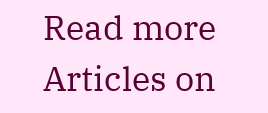Read more Articles on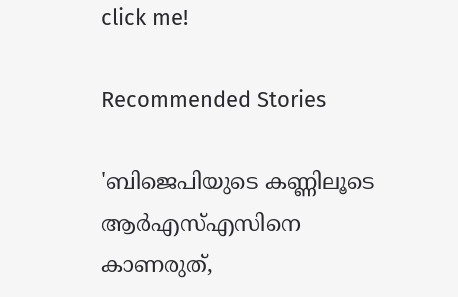click me!

Recommended Stories

'ബിജെപിയുടെ കണ്ണിലൂടെ ആർഎസ്എസിനെ കാണരുത്,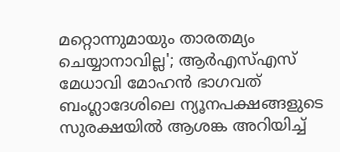മറ്റൊന്നുമായും താരതമ്യം ചെയ്യാനാവില്ല'; ആർഎസ്എസ് മേധാവി മോഹൻ ഭാഗവത്
ബംഗ്ലാദേശിലെ ന്യൂനപക്ഷങ്ങളുടെ സുരക്ഷയിൽ ആശങ്ക അറിയിച്ച്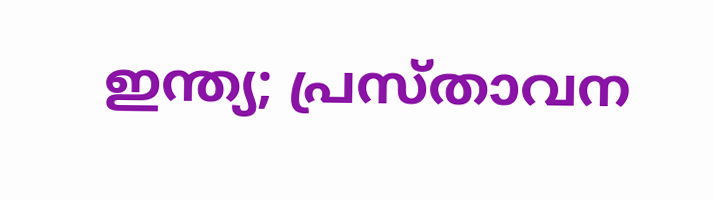ഇന്ത്യ; പ്രസ്താവന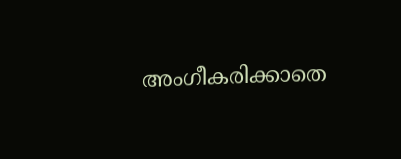അംഗീകരിക്കാതെ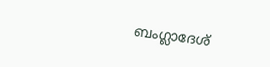ബംഗ്ലാദേശ്